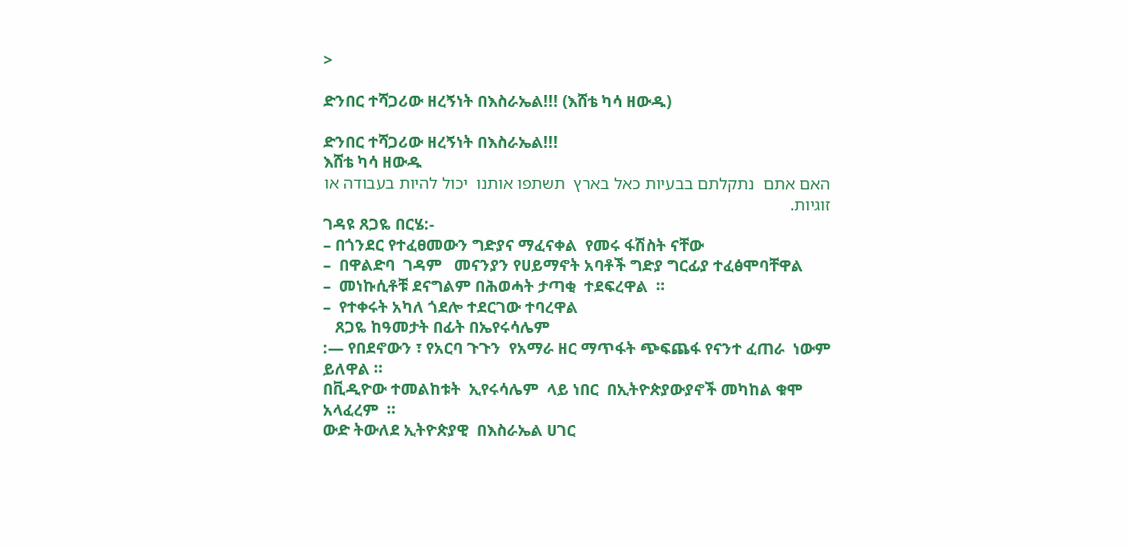>

ድንበር ተሻጋሪው ዘረኝነት በእስራኤል!!! (እሸቴ ካሳ ዘውዱ)

ድንበር ተሻጋሪው ዘረኝነት በእስራኤል!!!
እሸቴ ካሳ ዘውዱ
האם אתם  נתקלתם בבעיות כאל בארץ  תשתפו אותנו  יכול להיות בעבודה או זוגיות.
ገዳዩ ጸጋዬ በርሄ:-
– በጎንደር የተፈፀመውን ግድያና ማፈናቀል  የመሩ ፋሽስት ናቸው
–  በዋልድባ  ገዳም   መናንያን የሀይማኖት አባቶች ግድያ ግርፊያ ተፈፅሞባቸዋል
–  መነኩሲቶቹ ደናግልም በሕወሓት ታጣቂ  ተደፍረዋል  ።
–  የተቀሩት አካለ ጎደሎ ተደርገው ተባረዋል
   ጸጋዬ ከዓመታት በፊት በኤየሩሳሌም
:— የበደኖውን ፣ የአርባ ጉጉን  የአማራ ዘር ማጥፋት ጭፍጨፋ የናንተ ፈጠራ  ነውም ይለዋል ።
በቪዲዮው ተመልከቱት  ኢየሩሳሌም  ላይ ነበር  በኢትዮጵያውያኖች መካከል ቁሞ አላፈረም  ።
ውድ ትውለደ ኢትዮጵያዊ  በእስራኤል ሀገር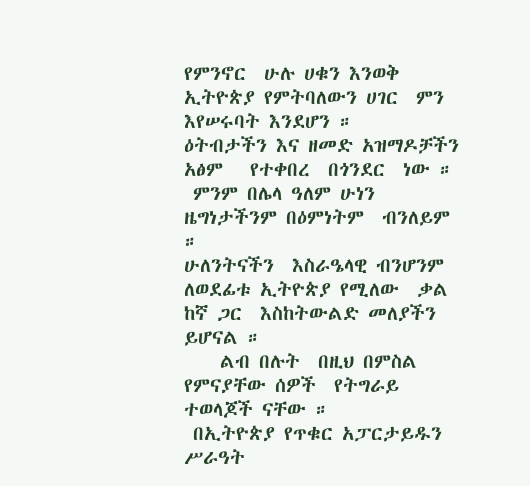የምንኖር  ሁሉ ሀቁን እንወቅ ኢትዮጵያ የምትባለውን ሀገር  ምን እየሠሩባት እንደሆን ።
ዕትብታችን እና ዘመድ አዝማዶቻችን  አፅም   የተቀበረ  በጎንደር  ነው ።
 ምንም በሌላ ዓለም ሁነን ዜግነታችንም በዕምነትም  ብንለይም ።
ሁለንትናችን  እስራዔላዊ ብንሆንም  ለወደፊቱ ኢትዮጵያ የሚለው  ቃል ከኛ ጋር  እስከትውልድ መለያችን ይሆናል ።
    ልብ በሉት  በዚህ በምስል የምናያቸው ሰዎች  የትግራይ ተወላጆች ናቸው ።
 በኢትዮጵያ የጥቁር አፓርታይዱን ሥራዓት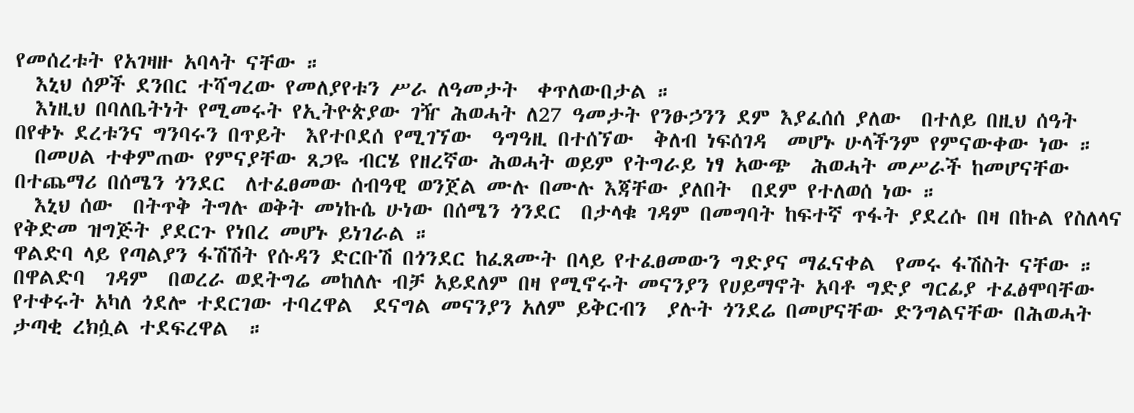የመሰረቱት የአገዛዙ አባላት ናቸው ።
  እኒህ ሰዎች ደንበር ተሻግረው የመለያየቱን ሥራ ለዓመታት  ቀጥለውበታል ።
  እነዚህ በባለቤትነት የሚመሩት የኢትዮጵያው ገዥ ሕወሓት ለ27 ዓመታት የንፁኃንን ደም እያፈሰሰ ያለው  በተለይ በዚህ ሰዓት በየቀኑ ደረቱንና ግንባሩን በጥይት  እየተቦደሰ የሚገኘው  ዓግዓዚ በተሰኘው  ቅለብ ነፍሰገዳ  መሆኑ ሁላችንም የምናውቀው ነው ።
  በመሀል ተቀምጠው የምናያቸው ጸጋዬ ብርሄ የዘረኛው ሕወሓት ወይም የትግራይ ነፃ አውጭ  ሕወሓት መሥራች ከመሆናቸው በተጨማሪ በሰሜን ጎንደር  ለተፈፀመው ሰብዓዊ ወንጀል ሙሉ በሙሉ እጃቸው ያለበት  በደም የተለወሰ ነው ።
  እኒህ ሰው  በትጥቅ ትግሉ ወቅት መነኩሴ ሁነው በሰሜን ጎንደር  በታላቁ ገዳም በመግባት ከፍተኛ ጥፋት ያደረሱ በዛ በኩል የስለላና የቅድመ ዝግጅት ያደርጉ የነበረ መሆኑ ይነገራል ።
ዋልድባ ላይ የጣልያን ፋሽሽት የሱዳን ድርቡሽ በጎንደር ከፈጸሙት በላይ የተፈፀመውን ግድያና ማፈናቀል  የመሩ ፋሽስት ናቸው ።
በዋልድባ  ገዳም  በወረራ ወደትግሬ መከለሉ ብቻ አይደለም በዛ የሚኖሩት መናንያን የሀይማኖት አባቶ ግድያ ግርፊያ ተፈፅሞባቸው የተቀሩት አካለ ጎደሎ ተደርገው ተባረዋል  ደናግል መናንያን አለም ይቅርብን  ያሉት ጎንደሬ በመሆናቸው ድንግልናቸው በሕወሓት ታጣቂ ረክሷል ተደፍረዋል  ።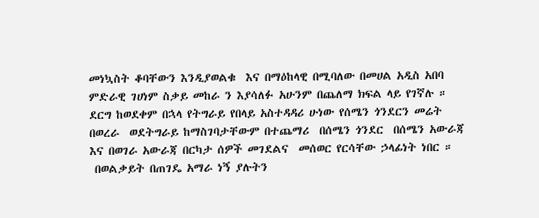መነኳስት ቆባቸውን እንዲያወልቁ  እና በማዕከላዊ በሚባለው በመሀል አዲስ አበባ  ምድራዊ ገሀነም ስቃይ መከራ ን እያሳለፉ አሁንም በጨለማ ክፍል ላይ የገኛሉ ።
ደርግ ከወደቀም በኋላ የትግራይ የበላይ አስተዳዳሪ ሁነው የሰሜን ጎንደርን መሬት በወረራ  ወደትግራይ ከማስገባታቸውም በተጨማሪ  በሰሜን ጎንደር  በሰሜን አውራጃ እና በወገራ አውራጃ በርካታ ሰዎች መገደልና  መሰወር የርሳቸው ኃላፊነት ነበር ።
 በወልቃይት በጠገዴ አማራ ነኝ ያሉትን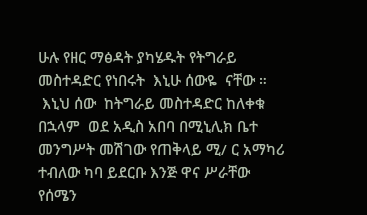ሁሉ የዘር ማፅዳት ያካሄዱት የትግራይ መስተዳድር የነበሩት  እኒሁ ሰውዬ  ናቸው ።
 እኒህ ሰው  ከትግራይ መስተዳድር ከለቀቁ በኋላም  ወደ አዲስ አበባ በሚኒሊክ ቤተ መንግሥት መሽገው የጠቅላይ ሚ/ ር አማካሪ ተብለው ካባ ይደርቡ እንጅ ዋና ሥራቸው የሰሜን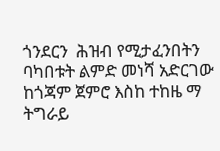ጎንደርን  ሕዝብ የሚታፈንበትን  ባካበቱት ልምድ መነሻ አድርገው ከጎጃም ጀምሮ እስከ ተከዜ ማ  ትግራይ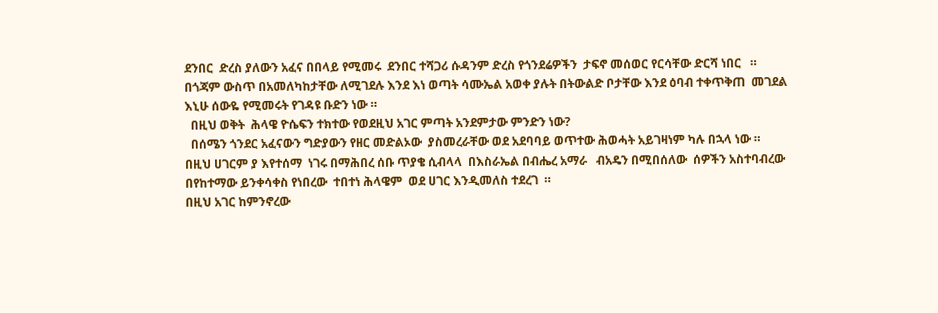ደንበር  ድረስ ያለውን አፈና በበላይ የሚመሩ  ደንበር ተሻጋሪ ሱዳንም ድረስ የጎንደሬዎችን  ታፍኖ መሰወር የርሳቸው ድርሻ ነበር   ።
በጎጃም ውስጥ በአመለካከታቸው ለሚገደሉ እንደ እነ ወጣት ሳሙኤል አወቀ ያሉት በትውልድ ቦታቸው እንደ ዕባብ ተቀጥቅጠ  መገደል እኒሁ ሰውዬ የሚመሩት የገዳዩ ቡድን ነው ።
  በዚህ ወቅት  ሕላዌ ዮሴፍን ተክተው የወደዚህ አገር ምጣት አንደምታው ምንድን ነው?
  በሰሜን ጎንደር አፈናውን ግድያውን የዘር መድልኦው  ያስመረራቸው ወደ አደባባይ ወጥተው ሕወሓት አይገዛነም ካሉ በኋላ ነው ።
በዚህ ሀገርም ያ እየተሰማ  ነገሩ በማሕበረ ሰቡ ጥያቄ ሲብላላ  በእስራኤል በብሔረ አማራ   ብአዴን በሚበሰለው  ሰዎችን አስተባብረው በየከተማው ይንቀሳቀስ የነበረው  ተበተነ ሕላዌም  ወደ ሀገር እንዲመለስ ተደረገ  ።
በዚህ አገር ከምንኖረው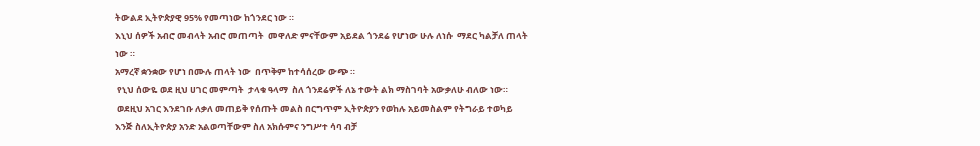ትውልደ ኢትዮጵያዊ 95% የመጣነው ከጎንደር ነው ።
እኒህ ሰዎች አብሮ መብላት አብሮ መጠጣት  መዋለድ ምናቸውም አይደል ጎንደሬ የሆነው ሁሉ ለነሱ  ማደር ካልቻለ ጠላት ነው ።
አማረኛ ቋንቋው የሆነ በሙሉ ጠላት ነው  በጥቅም ከተሳሰረው ውጭ ።
 የኒህ ሰውዬ ወደ ዚህ ሀገር መምጣት  ታላቁ ዓላማ  ስለ ጎንደሬዎች ለኔ ተውት ልክ ማስገባት አውቃለሁ ብለው ነው።
 ወደዚህ አገር እንደገቡ ለቃለ መጠይቅ የሰጡት መልስ በርግጥም ኢትዮጵያን የወከሉ አይመስልም የትግራይ ተወካይ እንጅ ስለኢትዮጵያ አንድ አልወጣቸውም ስለ አክሱምና ንግሥተ ሳባ ብቻ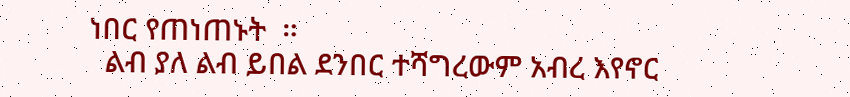ነበር የጠነጠኑት  ።
  ልብ ያለ ልብ ይበል ደንበር ተሻግረውም አብረ እየኖር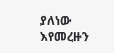ያለነው እየመረዙን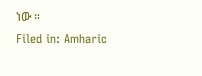ነው ።
Filed in: Amharic